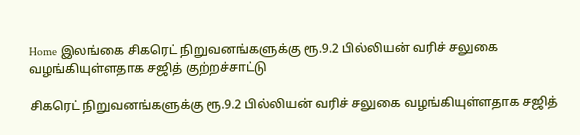Home இலங்கை சிகரெட் நிறுவனங்களுக்கு ரூ.9.2 பில்லியன் வரிச் சலுகை வழங்கியுள்ளதாக சஜித் குற்றச்சாட்டு

சிகரெட் நிறுவனங்களுக்கு ரூ.9.2 பில்லியன் வரிச் சலுகை வழங்கியுள்ளதாக சஜித்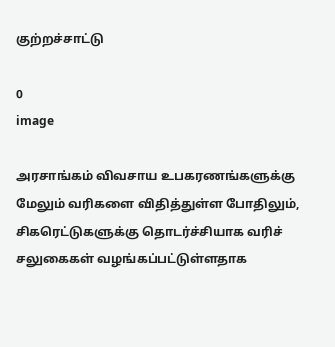குற்றச்சாட்டு

0
image

அரசாங்கம் விவசாய உபகரணங்களுக்கு மேலும் வரிகளை விதித்துள்ள போதிலும், சிகரெட்டுகளுக்கு தொடர்ச்சியாக வரிச் சலுகைகள் வழங்கப்பட்டுள்ளதாக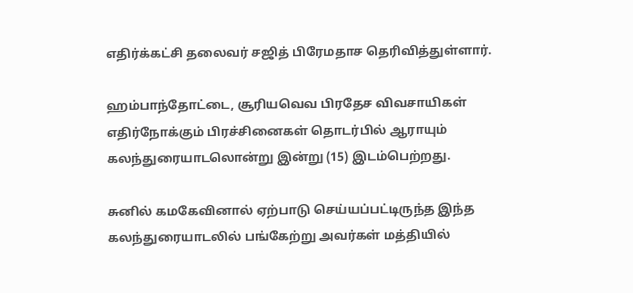எதிர்க்கட்சி தலைவர் சஜித் பிரேமதாச தெரிவித்துள்ளார்.

ஹம்பாந்தோட்டை, சூரியவெவ பிரதேச விவசாயிகள் எதிர்நோக்கும் பிரச்சினைகள் தொடர்பில் ஆராயும் கலந்துரையாடலொன்று இன்று (15) இடம்பெற்றது.

சுனில் கமகேவினால் ஏற்பாடு செய்யப்பட்டிருந்த இந்த கலந்துரையாடலில் பங்கேற்று அவர்கள் மத்தியில்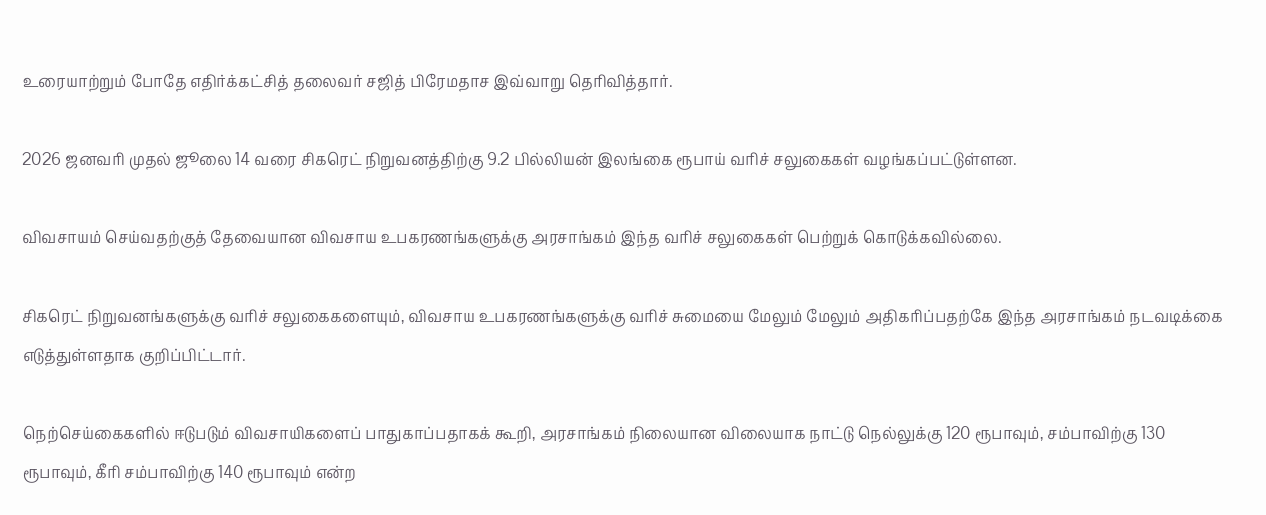உரையாற்றும் போதே எதிர்க்கட்சித் தலைவர் சஜித் பிரேமதாச இவ்வாறு தெரிவித்தார்.

2026 ஜனவரி முதல் ஜூலை 14 வரை சிகரெட் நிறுவனத்திற்கு 9.2 பில்லியன் இலங்கை ரூபாய் வரிச் சலுகைகள் வழங்கப்பட்டுள்ளன.

விவசாயம் செய்வதற்குத் தேவையான விவசாய உபகரணங்களுக்கு அரசாங்கம் இந்த வரிச் சலுகைகள் பெற்றுக் கொடுக்கவில்லை.

சிகரெட் நிறுவனங்களுக்கு வரிச் சலுகைகளையும், விவசாய உபகரணங்களுக்கு வரிச் சுமையை மேலும் மேலும் அதிகரிப்பதற்கே இந்த அரசாங்கம் நடவடிக்கை எடுத்துள்ளதாக குறிப்பிட்டார்.

நெற்செய்கைகளில் ஈடுபடும் விவசாயிகளைப் பாதுகாப்பதாகக் கூறி, அரசாங்கம் நிலையான விலையாக நாட்டு நெல்லுக்கு 120 ரூபாவும், சம்பாவிற்கு 130 ரூபாவும், கீரி சம்பாவிற்கு 140 ரூபாவும் என்ற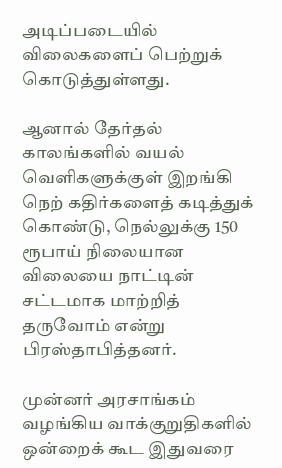அடிப்படையில் விலைகளைப் பெற்றுக் கொடுத்துள்ளது.

ஆனால் தேர்தல் காலங்களில் வயல் வெளிகளுக்குள் இறங்கி நெற் கதிர்களைத் கடித்துக் கொண்டு, நெல்லுக்கு 150 ரூபாய் நிலையான விலையை நாட்டின் சட்டமாக மாற்றித் தருவோம் என்று பிரஸ்தாபித்தனர்.

முன்னர் அரசாங்கம் வழங்கிய வாக்குறுதிகளில் ஒன்றைக் கூட இதுவரை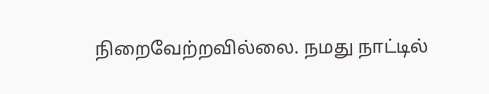நிறைவேற்றவில்லை. நமது நாட்டில்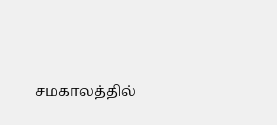சமகாலத்தில்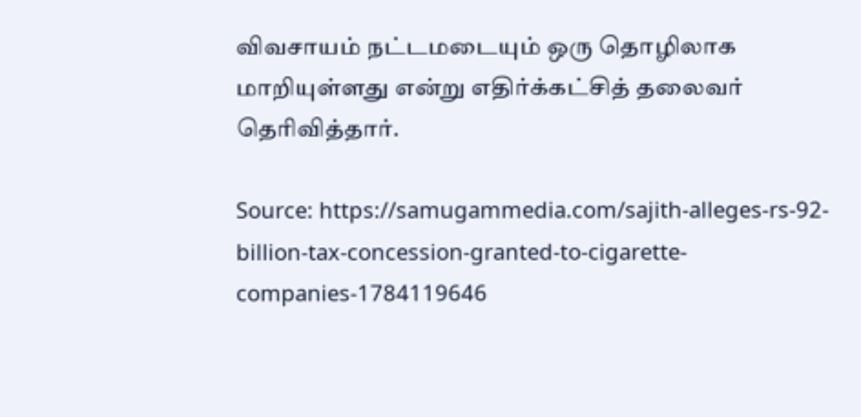விவசாயம் நட்டமடையும் ஒரு தொழிலாக மாறியுள்ளது என்று எதிர்க்கட்சித் தலைவர் தெரிவித்தார்.

Source: https://samugammedia.com/sajith-alleges-rs-92-billion-tax-concession-granted-to-cigarette-companies-1784119646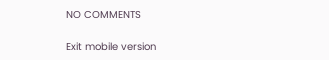NO COMMENTS

Exit mobile version